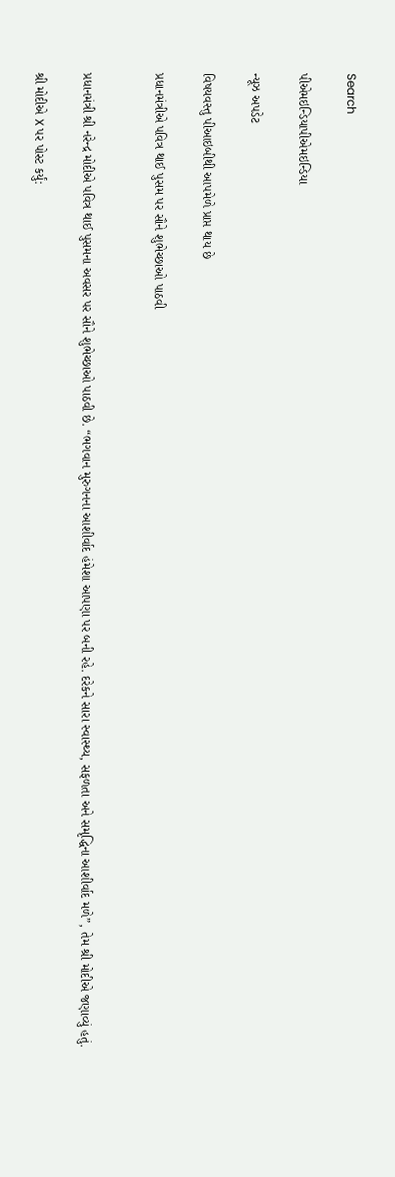Search

પીએમઇન્ડિયાપીએમઇન્ડિયા

ન્યૂઝ અપડેટ

વિષયવસ્તુ પીઆઇબીથી આપમેળે પ્રાપ્ત થાય છે

પ્રધાનમંત્રીએ પવિત્ર થાઈ પુસમ પર સૌને શુભેચ્છાઓ પાઠવી


પ્રધાનમંત્રી શ્રી નરેન્દ્ર મોદીએ પવિત્ર થાઈ પુસમના અવસર પર સૌને શુભેચ્છાઓ પાઠવી છે. “ભગવાન મુરુગનના આશીર્વાદ હંમેશા આપણા પર બની રહે. દરેકને સારા સ્વાસ્થ્ય, સફળતા અને સમૃદ્ધિના આશીર્વાદ મળે”, તેમ શ્રી મોદીએ જણાવ્યું હતું.

શ્રી મોદીએ X પર પોસ્ટ કર્યું: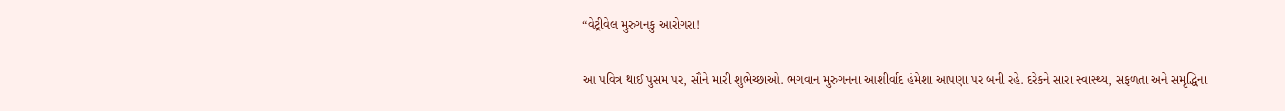“વેટ્રીવેલ મુરુગનકુ આરોગરા!

આ પવિત્ર થાઈ પુસમ પર, સૌને મારી શુભેચ્છાઓ. ભગવાન મુરુગનના આશીર્વાદ હંમેશા આપણા પર બની રહે. દરેકને સારા સ્વાસ્થ્ય, સફળતા અને સમૃદ્ધિના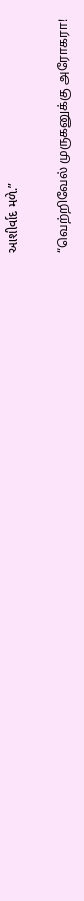આશીર્વાદ મળે.”

“வெற்றிவேல் முருகனுக்கு அரோகரா!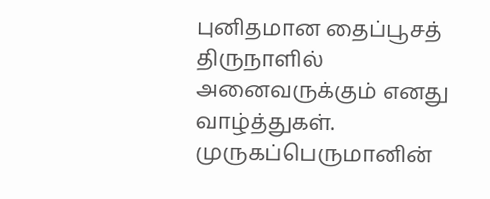புனிதமான தைப்பூசத் திருநாளில் அனைவருக்கும் எனது வாழ்த்துகள். முருகப்பெருமானின்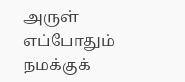அருள் எப்போதும் நமக்குக்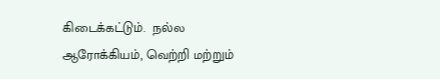கிடைக்கட்டும்.  நல்ல ஆரோக்கியம், வெற்றி மற்றும்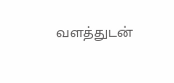வளத்துடன்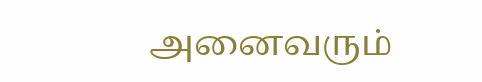அனைவரும்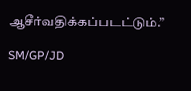ஆசீர்வதிக்கப்படட்டும்.”

SM/GP/JD